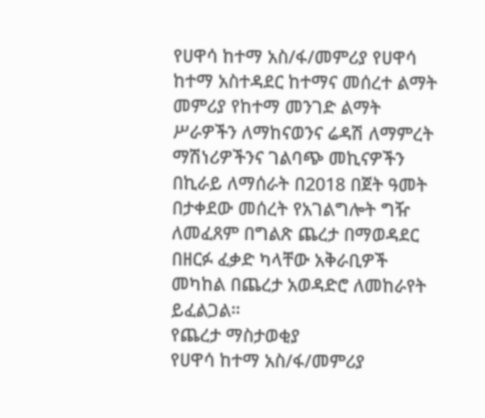የሀዋሳ ከተማ አስ/ፋ/መምሪያ የሀዋሳ ከተማ አስተዳደር ከተማና መሰረተ ልማት መምሪያ የከተማ መንገድ ልማት ሥራዎችን ለማከናወንና ሬዳሽ ለማምረት ማሽነሪዎችንና ገልባጭ መኪናዎችን በኪራይ ለማሰራት በ2018 በጀት ዓመት በታቀደው መሰረት የአገልግሎት ግዥ ለመፈጸም በግልጽ ጨረታ በማወዳደር በዘርፉ ፈቃድ ካላቸው አቅራቢዎች መካከል በጨረታ አወዳድሮ ለመከራየት ይፈልጋል።
የጨረታ ማስታወቂያ
የሀዋሳ ከተማ አስ/ፋ/መምሪያ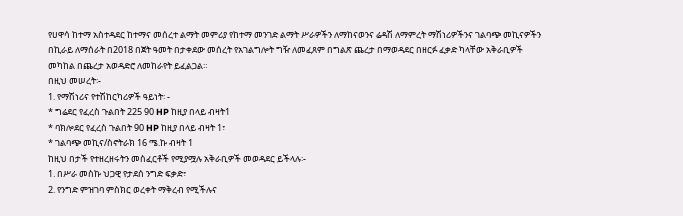የሀዋሳ ከተማ አስተዳደር ከተማና መሰረተ ልማት መምሪያ የከተማ መንገድ ልማት ሥራዎችን ለማከናወንና ሬዳሽ ለማምረት ማሽነሪዎችንና ገልባጭ መኪናዎችን በኪራይ ለማሰራት በ2018 በጀት ዓመት በታቀደው መሰረት የአገልግሎት ግዥ ለመፈጸም በግልጽ ጨረታ በማወዳደር በዘርፉ ፈቃድ ካላቸው አቅራቢዎች መካከል በጨረታ አወዳድሮ ለመከራየት ይፈልጋል።
በዚህ መሠረት፡-
1. የማሽነሪና የተሽከርካሪዎች ዓይነት፡ -
* ግሬደር የፈረስ ጉልበት 225 90 HP ከዚያ በላይ ብዛት1
* ባክሎደር የፈረስ ጉልበት 90 HP ከዚያ በላይ ብዛት 1፣
* ገልባጭ መኪና/ስኖትራክ 16 ሜ.ኩ ብዛት 1
ከዚህ በታች የተዘረዘሩትን መስፈርቶች የሚያሟሉ አቅራቢዎች መወዳደር ይችላሉ፡-
1. በሥራ መስኩ ህጋዊ የታደሰ ንግድ ፍቃድ፣
2. የንግድ ምዝገባ ምስክር ወረቀት ማቅረብ የሚችሉና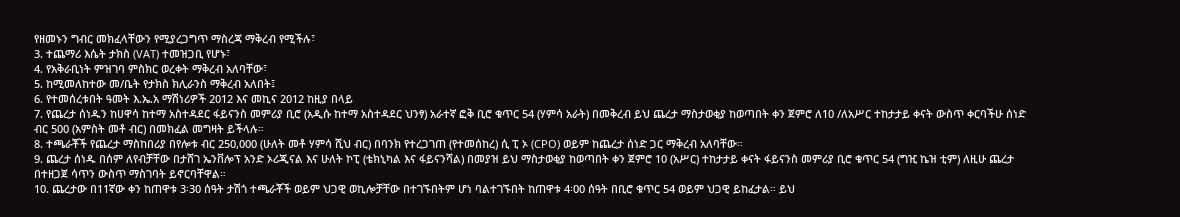የዘመኑን ግብር መክፈላቸውን የሚያረጋግጥ ማስረጃ ማቅረብ የሚችሉ፣
3. ተጨማሪ እሴት ታክስ (VAT) ተመዝጋቢ የሆኑ፣
4. የአቅራቢነት ምዝገባ ምስክር ወረቀት ማቅረብ አለባቸው፣
5. ከሚመለከተው መ/ቤት የታክስ ክሊራንስ ማቅረብ አለበት፤
6. የተመሰረቱበት ዓመት እ.ኤ.አ ማሽነሪዎች 2012 እና መኪና 2012 ከዚያ በላይ
7. የጨረታ ሰነዱን ከሀዋሳ ከተማ አስተዳደር ፋይናንስ መምሪያ ቢሮ (አዲሱ ከተማ አስተዳደር ህንፃ) አራተኛ ፎቅ ቢሮ ቁጥር 54 (ሃምሳ አራት) በመቅረብ ይህ ጨረታ ማስታወቂያ ከወጣበት ቀን ጀምሮ ለ10 /ለአሥር ተከታታይ ቀናት ውስጥ ቀርባችሁ ሰነድ ብር 500 (አምስት መቶ ብር) በመክፈል መግዛት ይችላሉ።
8. ተጫራቾች የጨረታ ማስከበሪያ በየሎቱ ብር 250,000 (ሁለት መቶ ሃምሳ ሺህ ብር) በባንክ የተረጋገጠ (የተመሰከረ) ሲ ፒ ኦ (CPO) ወይም ከጨረታ ሰነድ ጋር ማቅረብ አለባቸው።
9. ጨረታ ሰነዱ በሰም ለየብቻቸው በታሸገ ኤንቨሎፕ አንድ ኦሪጂናል እና ሁለት ኮፒ (ቴክኒካል እና ፋይናንሻል) በመያዝ ይህ ማስታወቂያ ከወጣበት ቀን ጀምሮ 10 (አሥር) ተከታታይ ቀናት ፋይናንስ መምሪያ ቢሮ ቁጥር 54 (ግዢ ኬዝ ቲም) ለዚሁ ጨረታ በተዘጋጀ ሳጥን ውስጥ ማስገባት ይኖርባቸዋል።
10. ጨረታው በ11ኛው ቀን ከጠዋቱ 3፡30 ሰዓት ታሽጎ ተጫራቾች ወይም ህጋዊ ወኪሎቻቸው በተገኙበትም ሆነ ባልተገኙበት ከጠዋቱ 4፡00 ሰዓት በቢሮ ቁጥር 54 ወይም ህጋዊ ይከፈታል። ይህ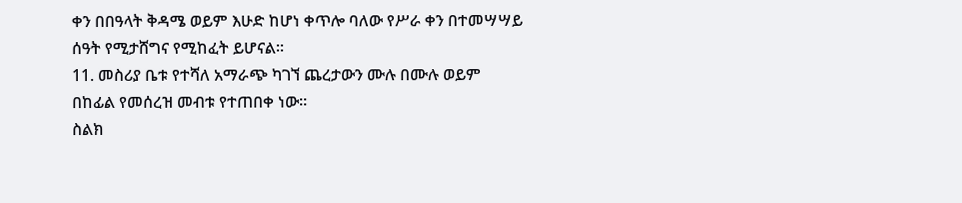ቀን በበዓላት ቅዳሜ ወይም እሁድ ከሆነ ቀጥሎ ባለው የሥራ ቀን በተመሣሣይ ሰዓት የሚታሸግና የሚከፈት ይሆናል።
11. መስሪያ ቤቱ የተሻለ አማራጭ ካገኘ ጨረታውን ሙሉ በሙሉ ወይም በከፊል የመሰረዝ መብቱ የተጠበቀ ነው።
ስልክ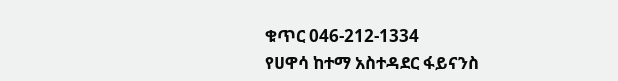ቁጥር 046-212-1334
የሀዋሳ ከተማ አስተዳደር ፋይናንስ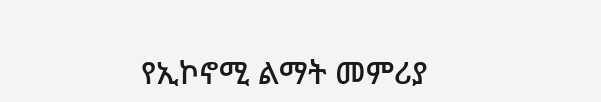የኢኮኖሚ ልማት መምሪያ